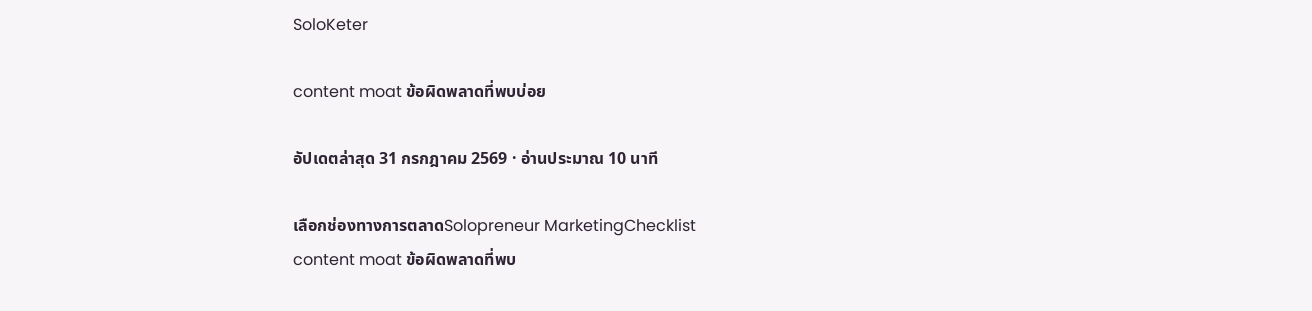SoloKeter

content moat ข้อผิดพลาดที่พบบ่อย

อัปเดตล่าสุด 31 กรกฎาคม 2569 · อ่านประมาณ 10 นาที

เลือกช่องทางการตลาดSolopreneur MarketingChecklist
content moat ข้อผิดพลาดที่พบ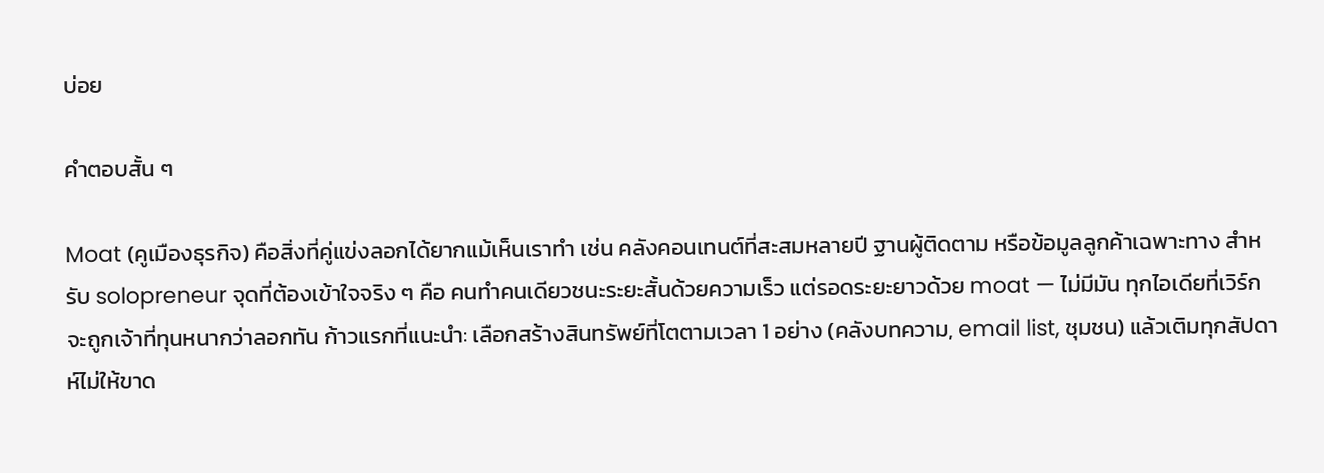บ่อย

คำตอบสั้น ๆ

Moat (คูเมืองธุรกิจ) คือสิ่งที่คู่แข่งลอกได้ยากแม้เห็นเราทำ เช่น คลังคอนเทนต์ที่สะสมหลายปี ฐานผู้ติดตาม หรือข้อมูลลูกค้าเฉพาะทาง สำหรับ solopreneur จุดที่ต้องเข้าใจจริง ๆ คือ คนทำคนเดียวชนะระยะสั้นด้วยความเร็ว แต่รอดระยะยาวด้วย moat — ไม่มีมัน ทุกไอเดียที่เวิร์กจะถูกเจ้าที่ทุนหนากว่าลอกทัน ก้าวแรกที่แนะนำ: เลือกสร้างสินทรัพย์ที่โตตามเวลา 1 อย่าง (คลังบทความ, email list, ชุมชน) แล้วเติมทุกสัปดาห์ไม่ให้ขาด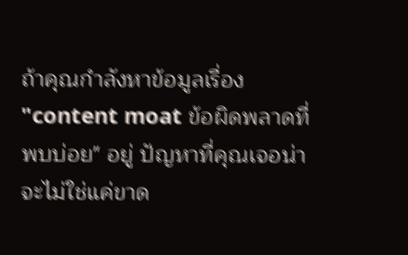ถ้าคุณกำลังหาข้อมูลเรื่อง "content moat ข้อผิดพลาดที่พบบ่อย" อยู่ ปัญหาที่คุณเจอน่าจะไม่ใช่แค่ขาด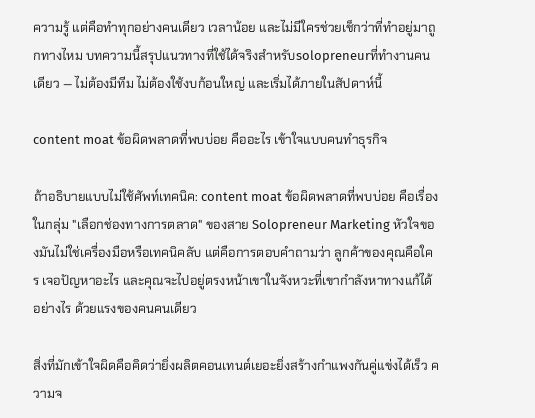ความรู้ แต่คือทำทุกอย่างคนเดียว เวลาน้อย และไม่มีใครช่วยเช็กว่าที่ทำอยู่มาถูกทางไหม บทความนี้สรุปแนวทางที่ใช้ได้จริงสำหรับsolopreneurที่ทำงานคนเดียว — ไม่ต้องมีทีม ไม่ต้องใช้งบก้อนใหญ่ และเริ่มได้ภายในสัปดาห์นี้

content moat ข้อผิดพลาดที่พบบ่อย คืออะไร เข้าใจแบบคนทำธุรกิจ

ถ้าอธิบายแบบไม่ใช้ศัพท์เทคนิค: content moat ข้อผิดพลาดที่พบบ่อย คือเรื่องในกลุ่ม "เลือกช่องทางการตลาด" ของสาย Solopreneur Marketing หัวใจของมันไม่ใช่เครื่องมือหรือเทคนิคลับ แต่คือการตอบคำถามว่า ลูกค้าของคุณคือใคร เจอปัญหาอะไร และคุณจะไปอยู่ตรงหน้าเขาในจังหวะที่เขากำลังหาทางแก้ได้อย่างไร ด้วยแรงของคนคนเดียว

สิ่งที่มักเข้าใจผิดคือคิดว่ายิ่งผลิตคอนเทนต์เยอะยิ่งสร้างกำแพงกันคู่แข่งได้เร็ว ความจ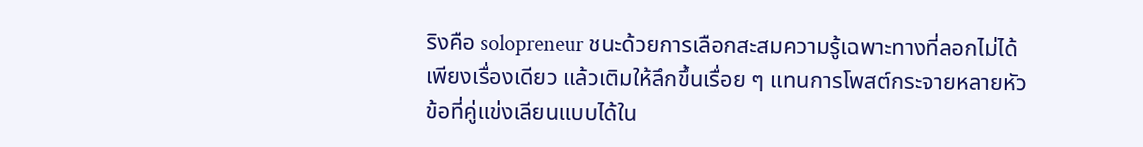ริงคือ solopreneur ชนะด้วยการเลือกสะสมความรู้เฉพาะทางที่ลอกไม่ได้เพียงเรื่องเดียว แล้วเติมให้ลึกขึ้นเรื่อย ๆ แทนการโพสต์กระจายหลายหัวข้อที่คู่แข่งเลียนแบบได้ใน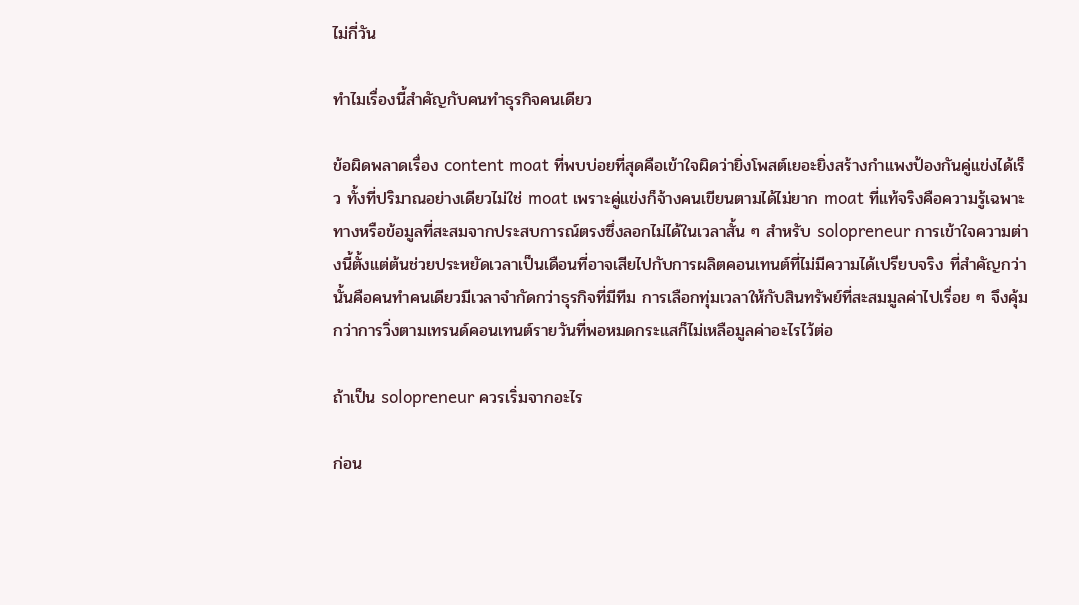ไม่กี่วัน

ทำไมเรื่องนี้สำคัญกับคนทำธุรกิจคนเดียว

ข้อผิดพลาดเรื่อง content moat ที่พบบ่อยที่สุดคือเข้าใจผิดว่ายิ่งโพสต์เยอะยิ่งสร้างกำแพงป้องกันคู่แข่งได้เร็ว ทั้งที่ปริมาณอย่างเดียวไม่ใช่ moat เพราะคู่แข่งก็จ้างคนเขียนตามได้ไม่ยาก moat ที่แท้จริงคือความรู้เฉพาะทางหรือข้อมูลที่สะสมจากประสบการณ์ตรงซึ่งลอกไม่ได้ในเวลาสั้น ๆ สำหรับ solopreneur การเข้าใจความต่างนี้ตั้งแต่ต้นช่วยประหยัดเวลาเป็นเดือนที่อาจเสียไปกับการผลิตคอนเทนต์ที่ไม่มีความได้เปรียบจริง ที่สำคัญกว่านั้นคือคนทำคนเดียวมีเวลาจำกัดกว่าธุรกิจที่มีทีม การเลือกทุ่มเวลาให้กับสินทรัพย์ที่สะสมมูลค่าไปเรื่อย ๆ จึงคุ้มกว่าการวิ่งตามเทรนด์คอนเทนต์รายวันที่พอหมดกระแสก็ไม่เหลือมูลค่าอะไรไว้ต่อ

ถ้าเป็น solopreneur ควรเริ่มจากอะไร

ก่อน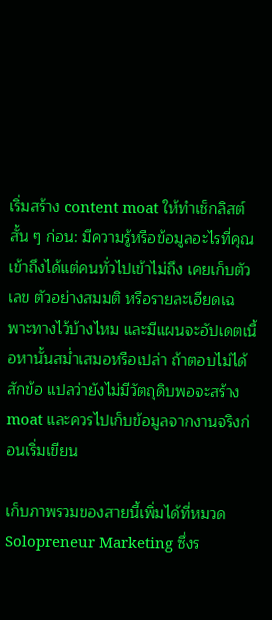เริ่มสร้าง content moat ให้ทำเช็กลิสต์สั้น ๆ ก่อน: มีความรู้หรือข้อมูลอะไรที่คุณเข้าถึงได้แต่คนทั่วไปเข้าไม่ถึง เคยเก็บตัวเลข ตัวอย่างสมมติ หรือรายละเอียดเฉพาะทางไว้บ้างไหม และมีแผนจะอัปเดตเนื้อหานั้นสม่ำเสมอหรือเปล่า ถ้าตอบไม่ได้สักข้อ แปลว่ายังไม่มีวัตถุดิบพอจะสร้าง moat และควรไปเก็บข้อมูลจากงานจริงก่อนเริ่มเขียน

เก็บภาพรวมของสายนี้เพิ่มได้ที่หมวด Solopreneur Marketing ซึ่งร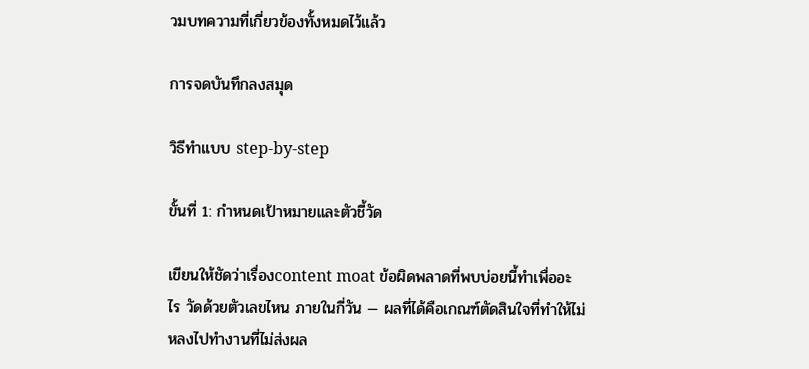วมบทความที่เกี่ยวข้องทั้งหมดไว้แล้ว

การจดบันทึกลงสมุด

วิธีทำแบบ step-by-step

ขั้นที่ 1: กำหนดเป้าหมายและตัวชี้วัด

เขียนให้ชัดว่าเรื่องcontent moat ข้อผิดพลาดที่พบบ่อยนี้ทำเพื่ออะไร วัดด้วยตัวเลขไหน ภายในกี่วัน — ผลที่ได้คือเกณฑ์ตัดสินใจที่ทำให้ไม่หลงไปทำงานที่ไม่ส่งผล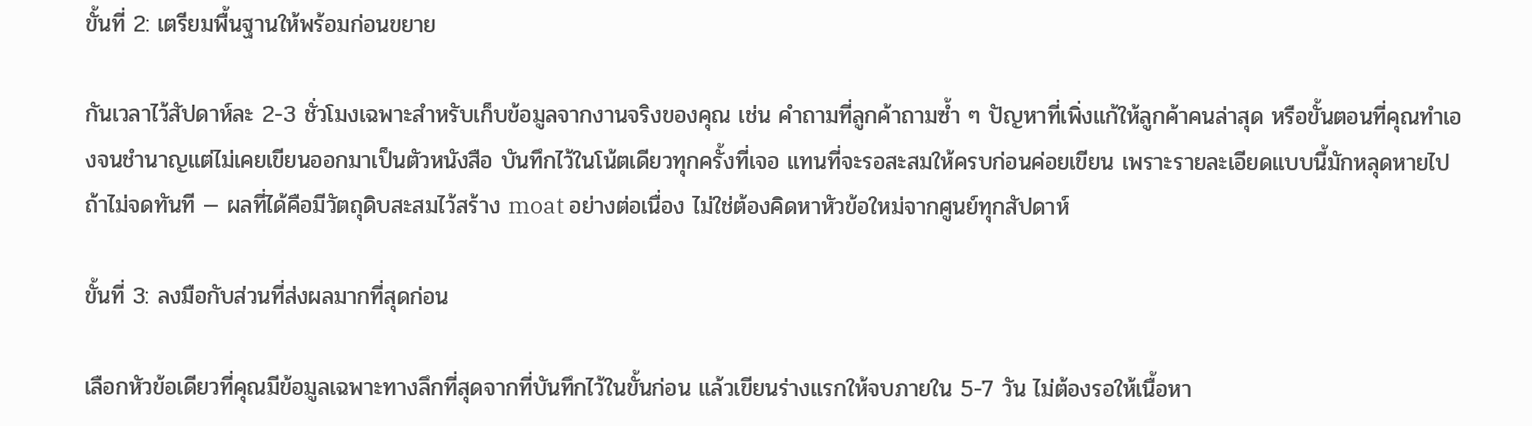ขั้นที่ 2: เตรียมพื้นฐานให้พร้อมก่อนขยาย

กันเวลาไว้สัปดาห์ละ 2-3 ชั่วโมงเฉพาะสำหรับเก็บข้อมูลจากงานจริงของคุณ เช่น คำถามที่ลูกค้าถามซ้ำ ๆ ปัญหาที่เพิ่งแก้ให้ลูกค้าคนล่าสุด หรือขั้นตอนที่คุณทำเองจนชำนาญแต่ไม่เคยเขียนออกมาเป็นตัวหนังสือ บันทึกไว้ในโน้ตเดียวทุกครั้งที่เจอ แทนที่จะรอสะสมให้ครบก่อนค่อยเขียน เพราะรายละเอียดแบบนี้มักหลุดหายไปถ้าไม่จดทันที — ผลที่ได้คือมีวัตถุดิบสะสมไว้สร้าง moat อย่างต่อเนื่อง ไม่ใช่ต้องคิดหาหัวข้อใหม่จากศูนย์ทุกสัปดาห์

ขั้นที่ 3: ลงมือกับส่วนที่ส่งผลมากที่สุดก่อน

เลือกหัวข้อเดียวที่คุณมีข้อมูลเฉพาะทางลึกที่สุดจากที่บันทึกไว้ในขั้นก่อน แล้วเขียนร่างแรกให้จบภายใน 5-7 วัน ไม่ต้องรอให้เนื้อหา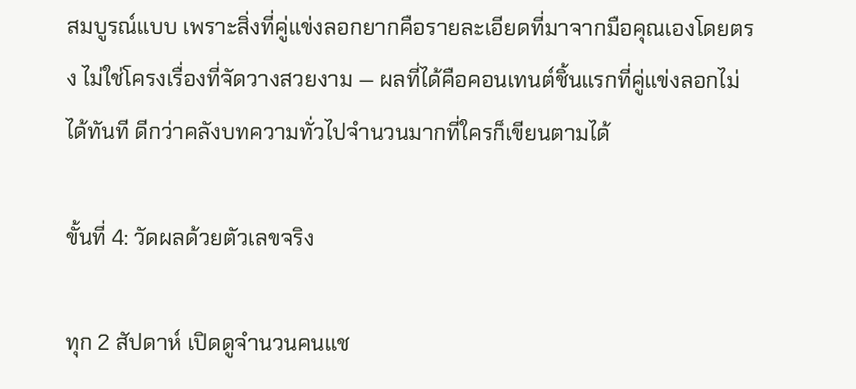สมบูรณ์แบบ เพราะสิ่งที่คู่แข่งลอกยากคือรายละเอียดที่มาจากมือคุณเองโดยตรง ไม่ใช่โครงเรื่องที่จัดวางสวยงาม — ผลที่ได้คือคอนเทนต์ชิ้นแรกที่คู่แข่งลอกไม่ได้ทันที ดีกว่าคลังบทความทั่วไปจำนวนมากที่ใครก็เขียนตามได้

ขั้นที่ 4: วัดผลด้วยตัวเลขจริง

ทุก 2 สัปดาห์ เปิดดูจำนวนคนแช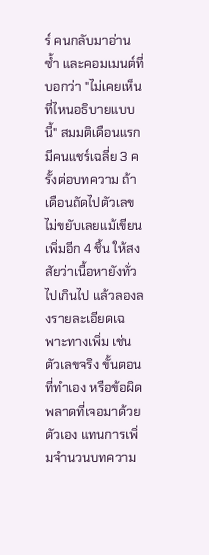ร์ คนกลับมาอ่านซ้ำ และคอมเมนต์ที่บอกว่า "ไม่เคยเห็นที่ไหนอธิบายแบบนี้" สมมติเดือนแรกมีคนแชร์เฉลี่ย 3 ครั้งต่อบทความ ถ้าเดือนถัดไปตัวเลขไม่ขยับเลยแม้เขียนเพิ่มอีก 4 ชิ้น ให้สงสัยว่าเนื้อหายังทั่วไปเกินไป แล้วลองลงรายละเอียดเฉพาะทางเพิ่ม เช่น ตัวเลขจริง ขั้นตอนที่ทำเอง หรือข้อผิดพลาดที่เจอมาด้วยตัวเอง แทนการเพิ่มจำนวนบทความ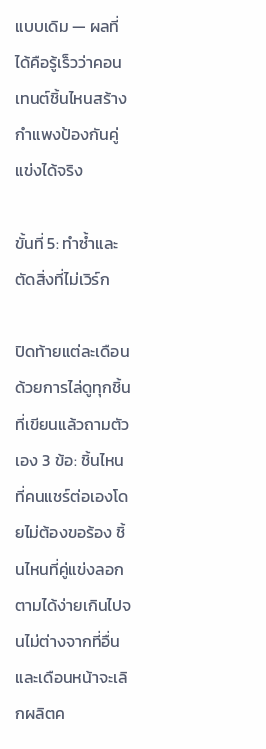แบบเดิม — ผลที่ได้คือรู้เร็วว่าคอนเทนต์ชิ้นไหนสร้างกำแพงป้องกันคู่แข่งได้จริง

ขั้นที่ 5: ทำซ้ำและตัดสิ่งที่ไม่เวิร์ก

ปิดท้ายแต่ละเดือนด้วยการไล่ดูทุกชิ้นที่เขียนแล้วถามตัวเอง 3 ข้อ: ชิ้นไหนที่คนแชร์ต่อเองโดยไม่ต้องขอร้อง ชิ้นไหนที่คู่แข่งลอกตามได้ง่ายเกินไปจนไม่ต่างจากที่อื่น และเดือนหน้าจะเลิกผลิตค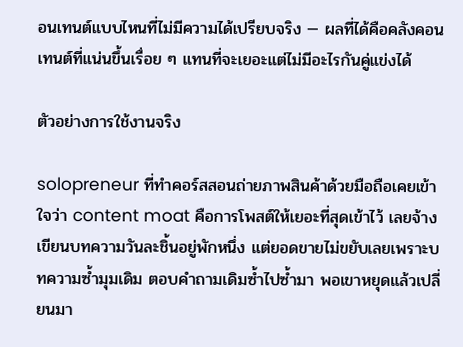อนเทนต์แบบไหนที่ไม่มีความได้เปรียบจริง — ผลที่ได้คือคลังคอนเทนต์ที่แน่นขึ้นเรื่อย ๆ แทนที่จะเยอะแต่ไม่มีอะไรกันคู่แข่งได้

ตัวอย่างการใช้งานจริง

solopreneur ที่ทำคอร์สสอนถ่ายภาพสินค้าด้วยมือถือเคยเข้าใจว่า content moat คือการโพสต์ให้เยอะที่สุดเข้าไว้ เลยจ้างเขียนบทความวันละชิ้นอยู่พักหนึ่ง แต่ยอดขายไม่ขยับเลยเพราะบทความซ้ำมุมเดิม ตอบคำถามเดิมซ้ำไปซ้ำมา พอเขาหยุดแล้วเปลี่ยนมา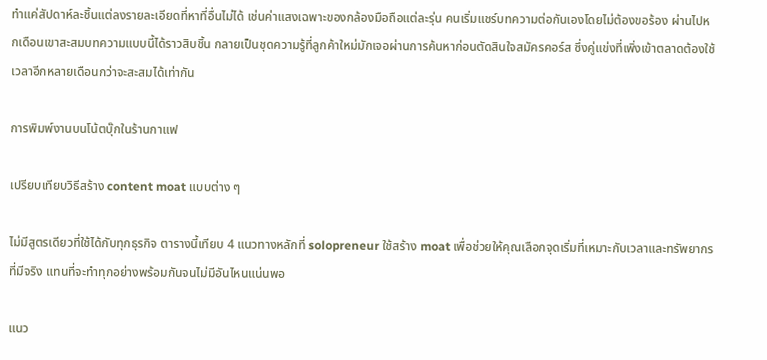ทำแค่สัปดาห์ละชิ้นแต่ลงรายละเอียดที่หาที่อื่นไม่ได้ เช่นค่าแสงเฉพาะของกล้องมือถือแต่ละรุ่น คนเริ่มแชร์บทความต่อกันเองโดยไม่ต้องขอร้อง ผ่านไปหกเดือนเขาสะสมบทความแบบนี้ได้ราวสิบชิ้น กลายเป็นชุดความรู้ที่ลูกค้าใหม่มักเจอผ่านการค้นหาก่อนตัดสินใจสมัครคอร์ส ซึ่งคู่แข่งที่เพิ่งเข้าตลาดต้องใช้เวลาอีกหลายเดือนกว่าจะสะสมได้เท่ากัน

การพิมพ์งานบนโน้ตบุ๊กในร้านกาแฟ

เปรียบเทียบวิธีสร้าง content moat แบบต่าง ๆ

ไม่มีสูตรเดียวที่ใช้ได้กับทุกธุรกิจ ตารางนี้เทียบ 4 แนวทางหลักที่ solopreneur ใช้สร้าง moat เพื่อช่วยให้คุณเลือกจุดเริ่มที่เหมาะกับเวลาและทรัพยากรที่มีจริง แทนที่จะทำทุกอย่างพร้อมกันจนไม่มีอันไหนแน่นพอ

แนว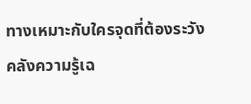ทางเหมาะกับใครจุดที่ต้องระวัง
คลังความรู้เฉ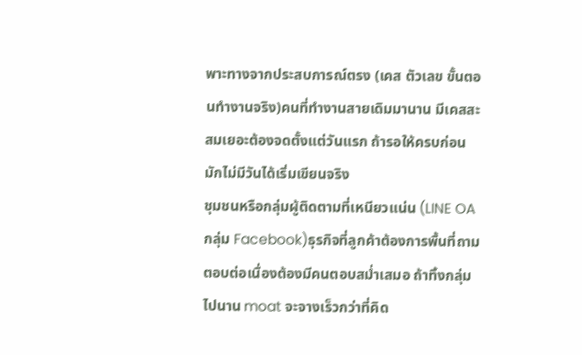พาะทางจากประสบการณ์ตรง (เคส ตัวเลข ขั้นตอนทำงานจริง)คนที่ทำงานสายเดิมมานาน มีเคสสะสมเยอะต้องจดตั้งแต่วันแรก ถ้ารอให้ครบก่อนมักไม่มีวันได้เริ่มเขียนจริง
ชุมชนหรือกลุ่มผู้ติดตามที่เหนียวแน่น (LINE OA กลุ่ม Facebook)ธุรกิจที่ลูกค้าต้องการพื้นที่ถามตอบต่อเนื่องต้องมีคนตอบสม่ำเสมอ ถ้าทิ้งกลุ่มไปนาน moat จะจางเร็วกว่าที่คิด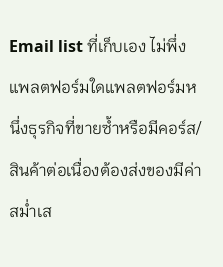Email list ที่เก็บเอง ไม่พึ่งแพลตฟอร์มใดแพลตฟอร์มหนึ่งธุรกิจที่ขายซ้ำหรือมีคอร์ส/สินค้าต่อเนื่องต้องส่งของมีค่าสม่ำเส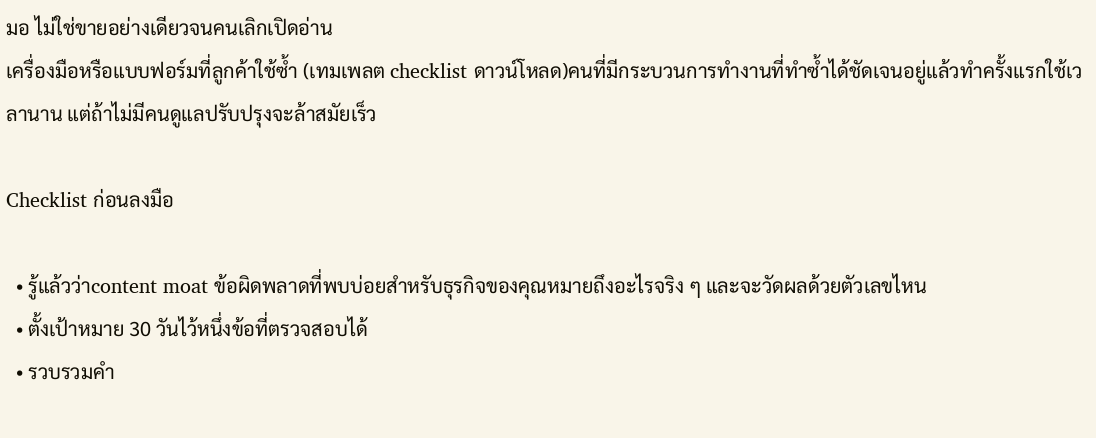มอ ไม่ใช่ขายอย่างเดียวจนคนเลิกเปิดอ่าน
เครื่องมือหรือแบบฟอร์มที่ลูกค้าใช้ซ้ำ (เทมเพลต checklist ดาวน์โหลด)คนที่มีกระบวนการทำงานที่ทำซ้ำได้ชัดเจนอยู่แล้วทำครั้งแรกใช้เวลานาน แต่ถ้าไม่มีคนดูแลปรับปรุงจะล้าสมัยเร็ว

Checklist ก่อนลงมือ

  • รู้แล้วว่าcontent moat ข้อผิดพลาดที่พบบ่อยสำหรับธุรกิจของคุณหมายถึงอะไรจริง ๆ และจะวัดผลด้วยตัวเลขไหน
  • ตั้งเป้าหมาย 30 วันไว้หนึ่งข้อที่ตรวจสอบได้
  • รวบรวมคำ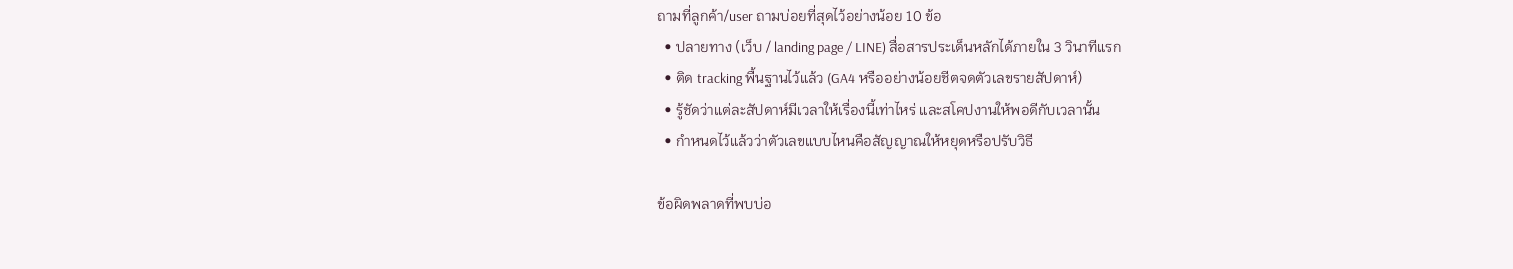ถามที่ลูกค้า/user ถามบ่อยที่สุดไว้อย่างน้อย 10 ข้อ
  • ปลายทาง (เว็บ / landing page / LINE) สื่อสารประเด็นหลักได้ภายใน 3 วินาทีแรก
  • ติด tracking พื้นฐานไว้แล้ว (GA4 หรืออย่างน้อยชีตจดตัวเลขรายสัปดาห์)
  • รู้ชัดว่าแต่ละสัปดาห์มีเวลาให้เรื่องนี้เท่าไหร่ และสโคปงานให้พอดีกับเวลานั้น
  • กำหนดไว้แล้วว่าตัวเลขแบบไหนคือสัญญาณให้หยุดหรือปรับวิธี

ข้อผิดพลาดที่พบบ่อ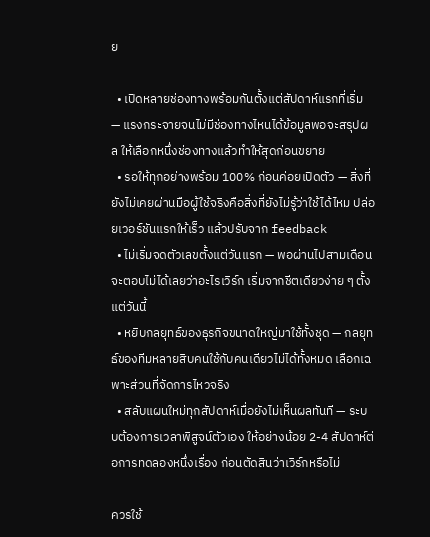ย

  • เปิดหลายช่องทางพร้อมกันตั้งแต่สัปดาห์แรกที่เริ่ม — แรงกระจายจนไม่มีช่องทางไหนได้ข้อมูลพอจะสรุปผล ให้เลือกหนึ่งช่องทางแล้วทำให้สุดก่อนขยาย
  • รอให้ทุกอย่างพร้อม 100% ก่อนค่อยเปิดตัว — สิ่งที่ยังไม่เคยผ่านมือผู้ใช้จริงคือสิ่งที่ยังไม่รู้ว่าใช้ได้ไหม ปล่อยเวอร์ชันแรกให้เร็ว แล้วปรับจาก feedback
  • ไม่เริ่มจดตัวเลขตั้งแต่วันแรก — พอผ่านไปสามเดือนจะตอบไม่ได้เลยว่าอะไรเวิร์ก เริ่มจากชีตเดียวง่าย ๆ ตั้งแต่วันนี้
  • หยิบกลยุทธ์ของธุรกิจขนาดใหญ่มาใช้ทั้งชุด — กลยุทธ์ของทีมหลายสิบคนใช้กับคนเดียวไม่ได้ทั้งหมด เลือกเฉพาะส่วนที่จัดการไหวจริง
  • สลับแผนใหม่ทุกสัปดาห์เมื่อยังไม่เห็นผลทันที — ระบบต้องการเวลาพิสูจน์ตัวเอง ให้อย่างน้อย 2-4 สัปดาห์ต่อการทดลองหนึ่งเรื่อง ก่อนตัดสินว่าเวิร์กหรือไม่

ควรใช้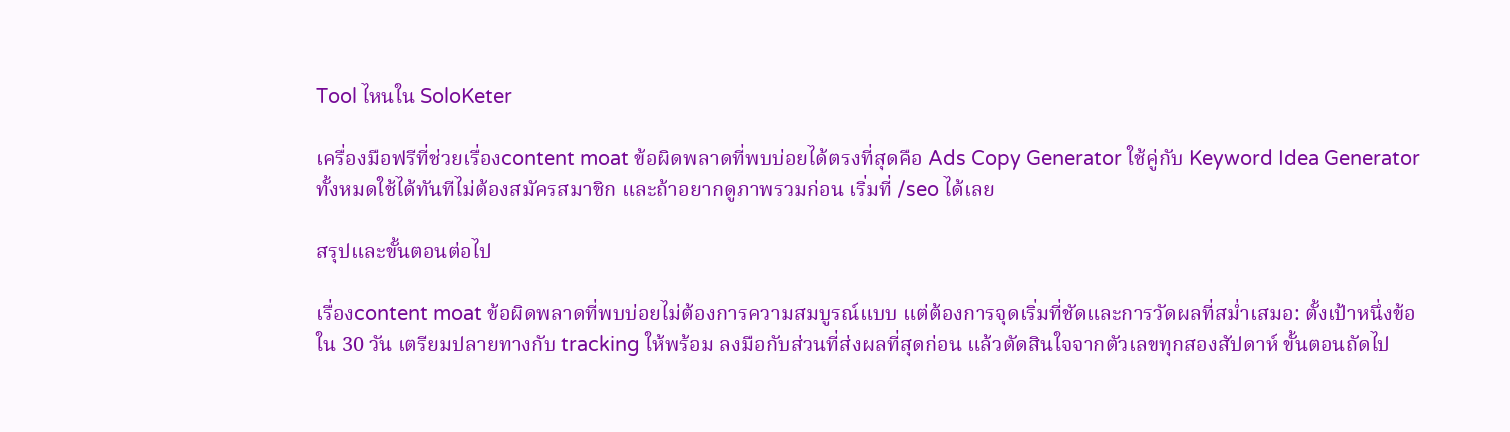Tool ไหนใน SoloKeter

เครื่องมือฟรีที่ช่วยเรื่องcontent moat ข้อผิดพลาดที่พบบ่อยได้ตรงที่สุดคือ Ads Copy Generator ใช้คู่กับ Keyword Idea Generator ทั้งหมดใช้ได้ทันทีไม่ต้องสมัครสมาชิก และถ้าอยากดูภาพรวมก่อน เริ่มที่ /seo ได้เลย

สรุปและขั้นตอนต่อไป

เรื่องcontent moat ข้อผิดพลาดที่พบบ่อยไม่ต้องการความสมบูรณ์แบบ แต่ต้องการจุดเริ่มที่ชัดและการวัดผลที่สม่ำเสมอ: ตั้งเป้าหนึ่งข้อใน 30 วัน เตรียมปลายทางกับ tracking ให้พร้อม ลงมือกับส่วนที่ส่งผลที่สุดก่อน แล้วตัดสินใจจากตัวเลขทุกสองสัปดาห์ ขั้นตอนถัดไป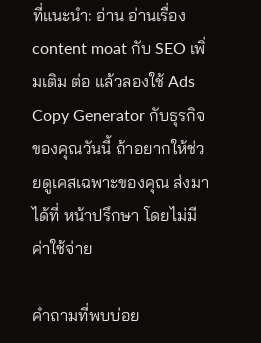ที่แนะนำ: อ่าน อ่านเรื่อง content moat กับ SEO เพิ่มเติม ต่อ แล้วลองใช้ Ads Copy Generator กับธุรกิจของคุณวันนี้ ถ้าอยากให้ช่วยดูเคสเฉพาะของคุณ ส่งมาได้ที่ หน้าปรึกษา โดยไม่มีค่าใช้จ่าย

คำถามที่พบบ่อย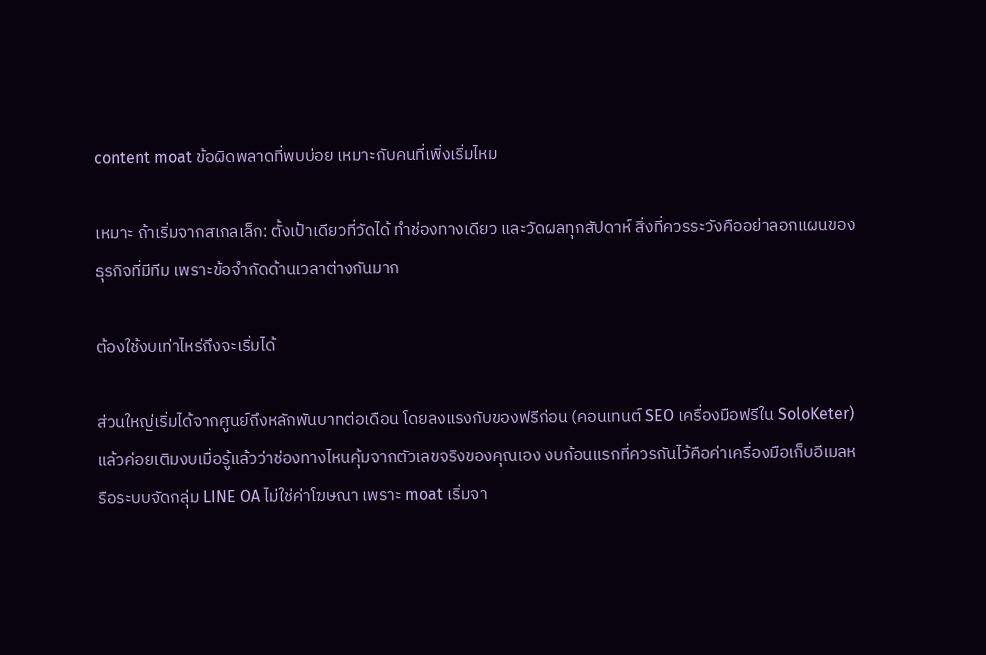content moat ข้อผิดพลาดที่พบบ่อย เหมาะกับคนที่เพิ่งเริ่มไหม

เหมาะ ถ้าเริ่มจากสเกลเล็ก: ตั้งเป้าเดียวที่วัดได้ ทำช่องทางเดียว และวัดผลทุกสัปดาห์ สิ่งที่ควรระวังคืออย่าลอกแผนของธุรกิจที่มีทีม เพราะข้อจำกัดด้านเวลาต่างกันมาก

ต้องใช้งบเท่าไหร่ถึงจะเริ่มได้

ส่วนใหญ่เริ่มได้จากศูนย์ถึงหลักพันบาทต่อเดือน โดยลงแรงกับของฟรีก่อน (คอนเทนต์ SEO เครื่องมือฟรีใน SoloKeter) แล้วค่อยเติมงบเมื่อรู้แล้วว่าช่องทางไหนคุ้มจากตัวเลขจริงของคุณเอง งบก้อนแรกที่ควรกันไว้คือค่าเครื่องมือเก็บอีเมลหรือระบบจัดกลุ่ม LINE OA ไม่ใช่ค่าโฆษณา เพราะ moat เริ่มจา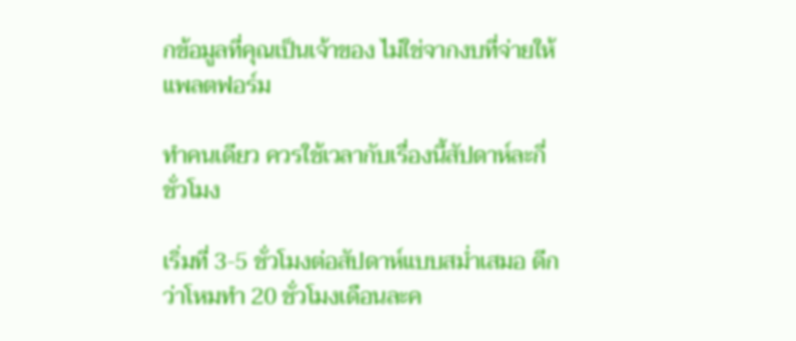กข้อมูลที่คุณเป็นเจ้าของ ไม่ใช่จากงบที่จ่ายให้แพลตฟอร์ม

ทำคนเดียว ควรใช้เวลากับเรื่องนี้สัปดาห์ละกี่ชั่วโมง

เริ่มที่ 3-5 ชั่วโมงต่อสัปดาห์แบบสม่ำเสมอ ดีกว่าโหมทำ 20 ชั่วโมงเดือนละค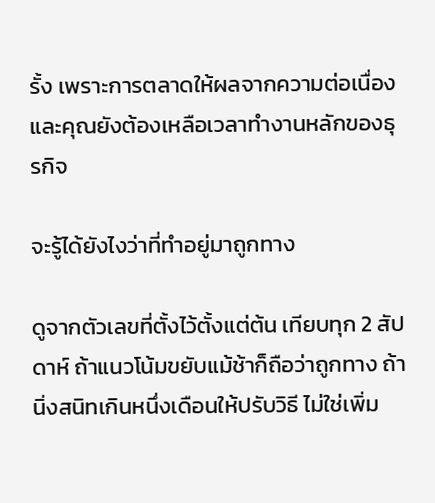รั้ง เพราะการตลาดให้ผลจากความต่อเนื่อง และคุณยังต้องเหลือเวลาทำงานหลักของธุรกิจ

จะรู้ได้ยังไงว่าที่ทำอยู่มาถูกทาง

ดูจากตัวเลขที่ตั้งไว้ตั้งแต่ต้น เทียบทุก 2 สัปดาห์ ถ้าแนวโน้มขยับแม้ช้าก็ถือว่าถูกทาง ถ้านิ่งสนิทเกินหนึ่งเดือนให้ปรับวิธี ไม่ใช่เพิ่ม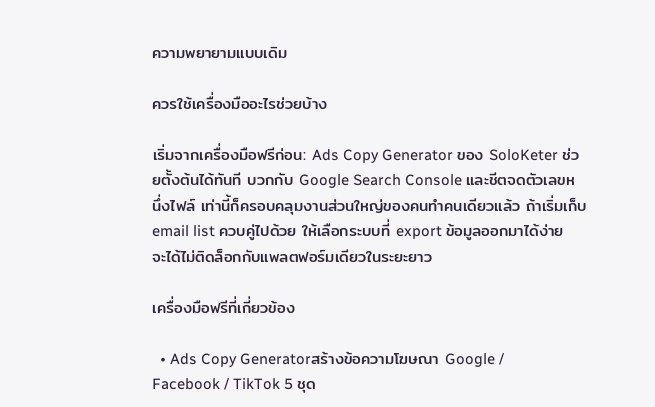ความพยายามแบบเดิม

ควรใช้เครื่องมืออะไรช่วยบ้าง

เริ่มจากเครื่องมือฟรีก่อน: Ads Copy Generator ของ SoloKeter ช่วยตั้งต้นได้ทันที บวกกับ Google Search Console และชีตจดตัวเลขหนึ่งไฟล์ เท่านี้ก็ครอบคลุมงานส่วนใหญ่ของคนทำคนเดียวแล้ว ถ้าเริ่มเก็บ email list ควบคู่ไปด้วย ให้เลือกระบบที่ export ข้อมูลออกมาได้ง่าย จะได้ไม่ติดล็อกกับแพลตฟอร์มเดียวในระยะยาว

เครื่องมือฟรีที่เกี่ยวข้อง

  • Ads Copy Generatorสร้างข้อความโฆษณา Google / Facebook / TikTok 5 ชุด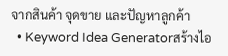จากสินค้า จุดขาย และปัญหาลูกค้า
  • Keyword Idea Generatorสร้างไอ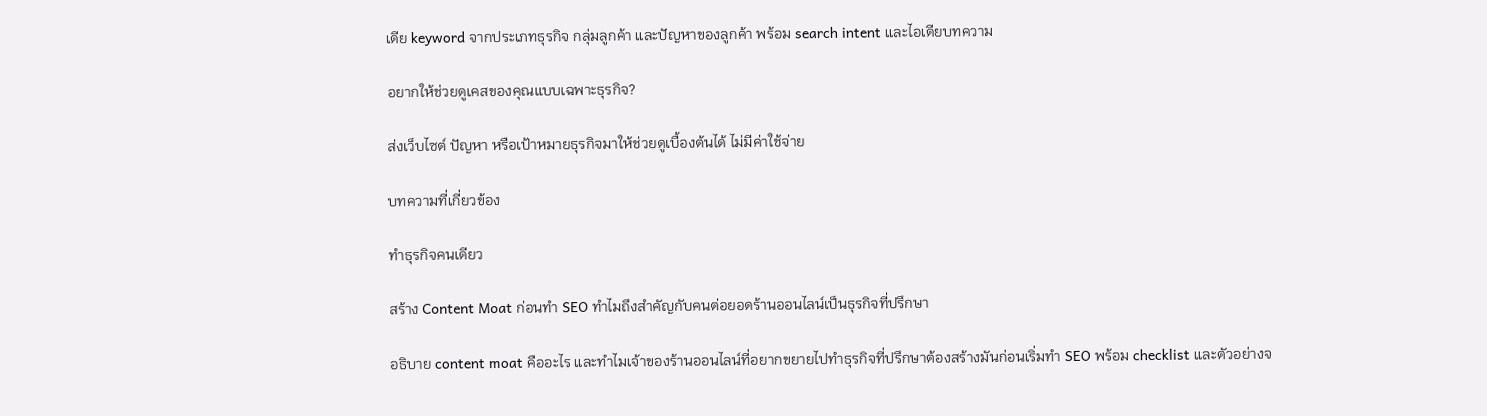เดีย keyword จากประเภทธุรกิจ กลุ่มลูกค้า และปัญหาของลูกค้า พร้อม search intent และไอเดียบทความ

อยากให้ช่วยดูเคสของคุณแบบเฉพาะธุรกิจ?

ส่งเว็บไซต์ ปัญหา หรือเป้าหมายธุรกิจมาให้ช่วยดูเบื้องต้นได้ ไม่มีค่าใช้จ่าย

บทความที่เกี่ยวข้อง

ทำธุรกิจคนเดียว

สร้าง Content Moat ก่อนทำ SEO ทำไมถึงสำคัญกับคนต่อยอดร้านออนไลน์เป็นธุรกิจที่ปรึกษา

อธิบาย content moat คืออะไร และทำไมเจ้าของร้านออนไลน์ที่อยากขยายไปทำธุรกิจที่ปรึกษาต้องสร้างมันก่อนเริ่มทำ SEO พร้อม checklist และตัวอย่างจ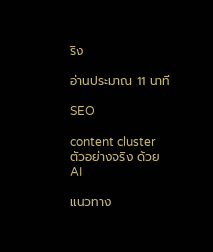ริง

อ่านประมาณ 11 นาที

SEO

content cluster ตัวอย่างจริง ด้วย AI

แนวทาง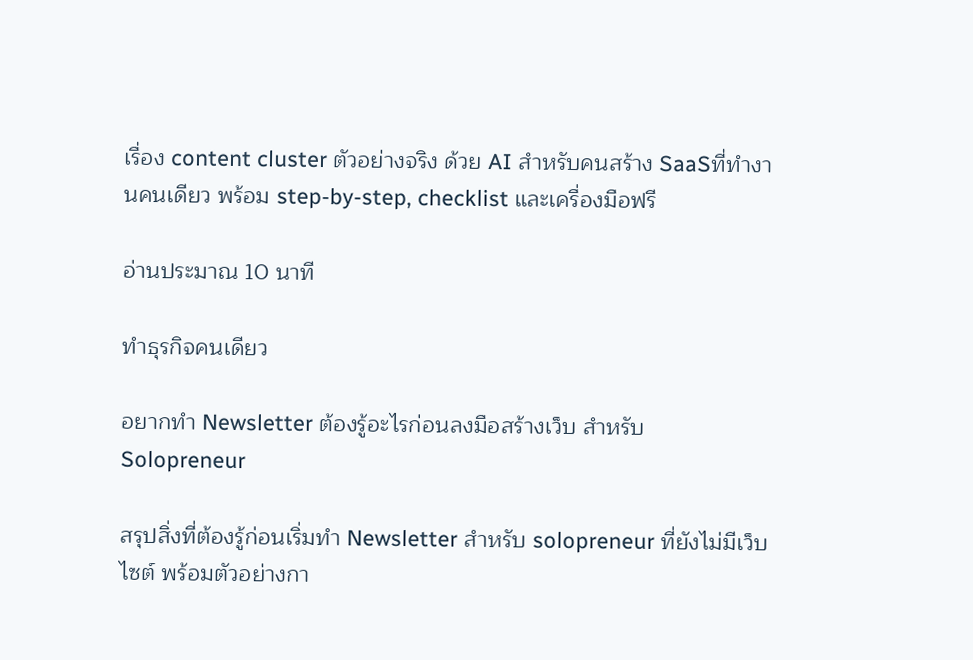เรื่อง content cluster ตัวอย่างจริง ด้วย AI สำหรับคนสร้าง SaaSที่ทำงานคนเดียว พร้อม step-by-step, checklist และเครื่องมือฟรี

อ่านประมาณ 10 นาที

ทำธุรกิจคนเดียว

อยากทำ Newsletter ต้องรู้อะไรก่อนลงมือสร้างเว็บ สำหรับ Solopreneur

สรุปสิ่งที่ต้องรู้ก่อนเริ่มทำ Newsletter สำหรับ solopreneur ที่ยังไม่มีเว็บไซต์ พร้อมตัวอย่างกา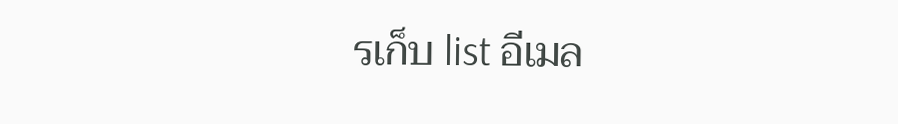รเก็บ list อีเมล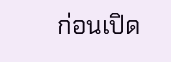ก่อนเปิด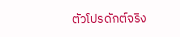ตัวโปรดักต์จริง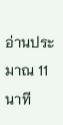อ่านประมาณ 11 นาที